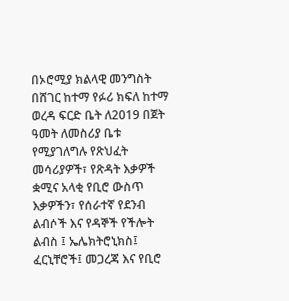በኦሮሚያ ክልላዊ መንግስት በሸገር ከተማ የፉሪ ክፍለ ከተማ ወረዳ ፍርድ ቤት ለ2019 በጀት ዓመት ለመስሪያ ቤቱ የሚያገለግሉ የጽህፈት መሳሪያዎች፣ የጽዳት እቃዎች ቋሚና አላቂ የቢሮ ውስጥ እቃዎችን፣ የሰራተኛ የደንብ ልብሶች እና የዳኞች የችሎት ልብስ ፤ ኤሌክትሮኒክስ፤ ፈርኒቸሮች፤ መጋረጃ እና የቢሮ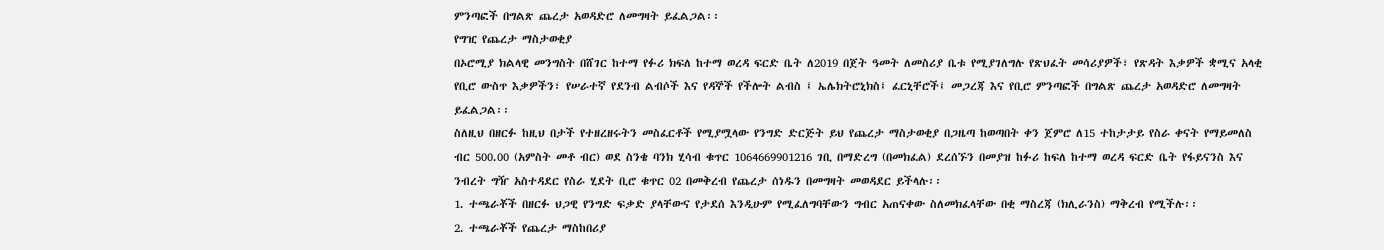ምንጣፎች በግልጽ ጨረታ አወዳድሮ ለመግዛት ይፈልጋል፡፡
የግዢ የጨረታ ማስታወቂያ
በኦሮሚያ ክልላዊ መንግስት በሸገር ከተማ የፉሪ ክፍለ ከተማ ወረዳ ፍርድ ቤት ለ2019 በጀት ዓመት ለመስሪያ ቤቱ የሚያገለግሉ የጽህፈት መሳሪያዎች፣ የጽዳት እቃዎች ቋሚና አላቂ የቢሮ ውስጥ እቃዎችን፣ የሠራተኛ የደንብ ልብሶች እና የዳኞች የችሎት ልብስ ፤ ኤሌክትሮኒክስ፤ ፈርኒቸሮች፤ መጋረጃ እና የቢሮ ምንጣፎች በግልጽ ጨረታ አወዳድሮ ለመግዛት ይፈልጋል፡፡
ስለዚህ በዘርፉ ከዚህ በታች የተዘረዘሩትን መስፈርቶች የሚያሟላው የንግድ ድርጅት ይህ የጨረታ ማስታወቂያ በጋዜጣ ከወጣበት ቀን ጀምሮ ለ15 ተከታታይ የስራ ቀናት የማይመለስ ብር 500.00 (አምስት መቶ ብር) ወደ ስንቄ ባንክ ሂሳብ ቁጥር 1064669901216 ገቢ በማድረግ (በመክፈል) ደረሰኙን በመያዝ ከፉሪ ከፍለ ከተማ ወረዳ ፍርድ ቤት የፋይናንስ እና ንብረት ግዥ አስተዳደር የስራ ሂደት ቢሮ ቁጥር 02 በመቅረብ የጨረታ ሰነዱን በመግዛት መወዳደር ይችላሉ፡፡
1. ተጫራቾች በዘርፉ ህጋዊ የንግድ ፍቃድ ያላቸውና የታደሰ እንዲሁም የሚፈለግባቸውን ግብር አጠናቀው ስለመክፈላቸው በቂ ማስረጃ (ክሊራንስ) ማቅረብ የሚችሉ፡፡
2. ተጫራቾች የጨረታ ማስከበሪያ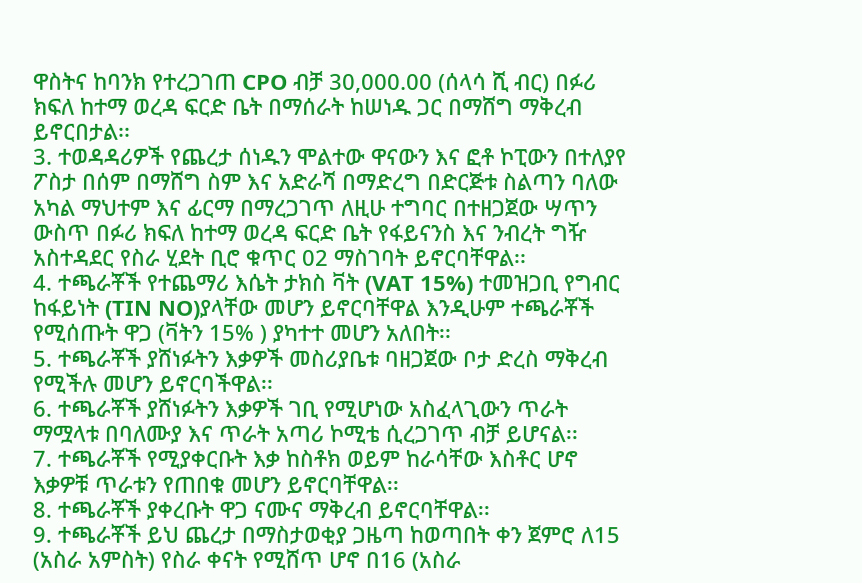ዋስትና ከባንክ የተረጋገጠ CPO ብቻ 30,000.00 (ሰላሳ ሺ ብር) በፉሪ ክፍለ ከተማ ወረዳ ፍርድ ቤት በማሰራት ከሠነዱ ጋር በማሸግ ማቅረብ ይኖርበታል፡፡
3. ተወዳዳሪዎች የጨረታ ሰነዱን ሞልተው ዋናውን እና ፎቶ ኮፒውን በተለያየ ፖስታ በሰም በማሸግ ስም እና አድራሻ በማድረግ በድርጅቱ ስልጣን ባለው አካል ማህተም እና ፊርማ በማረጋገጥ ለዚሁ ተግባር በተዘጋጀው ሣጥን ውስጥ በፉሪ ክፍለ ከተማ ወረዳ ፍርድ ቤት የፋይናንስ እና ንብረት ግዥ አስተዳደር የስራ ሂደት ቢሮ ቁጥር 02 ማስገባት ይኖርባቸዋል፡፡
4. ተጫራቾች የተጨማሪ እሴት ታክስ ቫት (VAT 15%) ተመዝጋቢ የግብር ከፋይነት (TIN NO)ያላቸው መሆን ይኖርባቸዋል እንዲሁም ተጫራቾች የሚሰጡት ዋጋ (ቫትን 15% ) ያካተተ መሆን አለበት፡፡
5. ተጫራቾች ያሸነፉትን እቃዎች መስሪያቤቱ ባዘጋጀው ቦታ ድረስ ማቅረብ የሚችሉ መሆን ይኖርባችዋል፡፡
6. ተጫራቾች ያሸነፉትን እቃዎች ገቢ የሚሆነው አስፈላጊውን ጥራት ማሟላቱ በባለሙያ እና ጥራት አጣሪ ኮሚቴ ሲረጋገጥ ብቻ ይሆናል፡፡
7. ተጫራቾች የሚያቀርቡት እቃ ከስቶክ ወይም ከራሳቸው እስቶር ሆኖ እቃዎቹ ጥራቱን የጠበቁ መሆን ይኖርባቸዋል፡፡
8. ተጫራቾች ያቀረቡት ዋጋ ናሙና ማቅረብ ይኖርባቸዋል፡፡
9. ተጫራቾች ይህ ጨረታ በማስታወቂያ ጋዜጣ ከወጣበት ቀን ጀምሮ ለ15 (አስራ አምስት) የስራ ቀናት የሚሸጥ ሆኖ በ16 (አስራ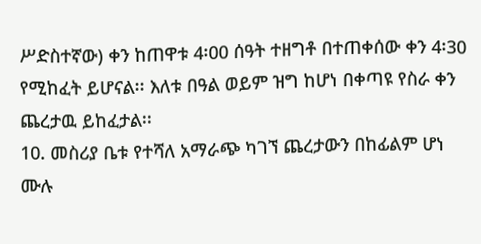ሥድስተኛው) ቀን ከጠዋቱ 4፡00 ሰዓት ተዘግቶ በተጠቀሰው ቀን 4፡30 የሚከፈት ይሆናል፡፡ እለቱ በዓል ወይም ዝግ ከሆነ በቀጣዩ የስራ ቀን ጨረታዉ ይከፈታል፡፡
10. መስሪያ ቤቱ የተሻለ አማራጭ ካገኘ ጨረታውን በከፊልም ሆነ ሙሉ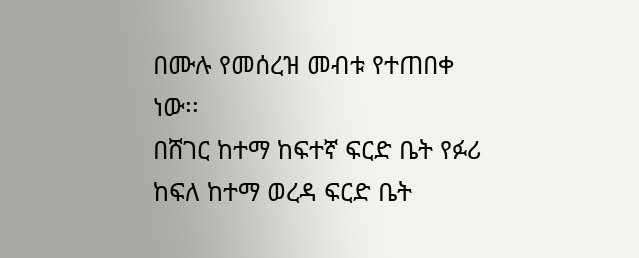በሙሉ የመሰረዝ መብቱ የተጠበቀ ነው፡፡
በሸገር ከተማ ከፍተኛ ፍርድ ቤት የፉሪ ከፍለ ከተማ ወረዳ ፍርድ ቤት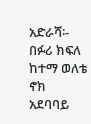አድራሻ፡- በፉሪ ክፍለ ከተማ ወለቴ ኖክ አደባባይ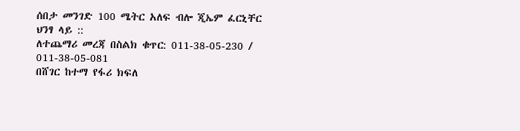ሰበታ መንገድ 100 ሜትር አለፍ ብሎ ጂኤም ፈርኒቸር ህንፃ ላይ ::
ለተጨማሪ መረጃ በስልክ ቁጥር: 011-38-05-230 / 011-38-05-081
በሸገር ከተማ የፋሪ ክፍለ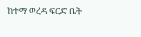ከተማ ወረዳ ፍርድ ቤት